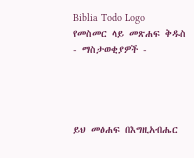Biblia Todo Logo
የመስመር ላይ መጽሐፍ ቅዱስ
- ማስታወቂያዎች -




ይህ መፅሐፍ በእግዚአብሔር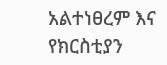አልተነፀረም እና የክርስቲያን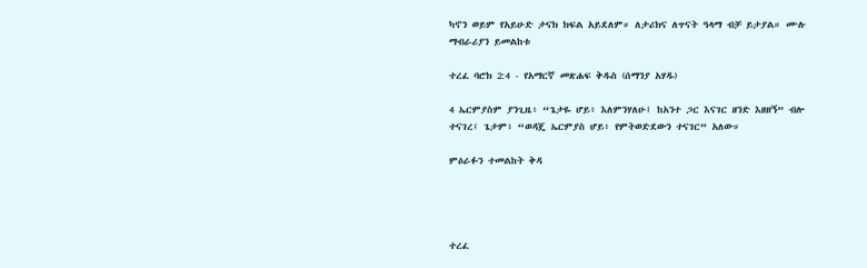ካኖን ወይም የአይሁድ ታናክ ክፍል አይደለም። ለታሪክና ለጥናት ዓላማ ብቻ ይታያል። ሙሉ ማብራሪያን ይመልከቱ

ተረፈ ባሮክ 2:4 - የአማርኛ መጽሐፍ ቅዱስ (ሰማንያ አሃዱ)

4 ኤርምያስም ያንጊዜ፥ “ጌታዬ ሆይ፥ እለምንሃለሁ፤ ከአንተ ጋር እናገር ዘንድ እዘዘኝ” ብሎ ተናገረ፤ ጌታም፥ “ወዳጄ ኤርምያስ ሆይ፥ የምትወድደውን ተናገር” አለው።

ምዕራፉን ተመልከት ቅዳ




ተረፈ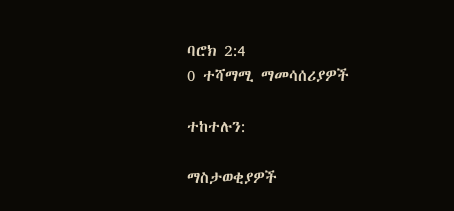ባሮክ 2:4
0 ተሻማሚ ማመሳሰሪያዎች

ተከተሉን:

ማስታወቂያዎች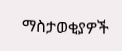ማስታወቂያዎች